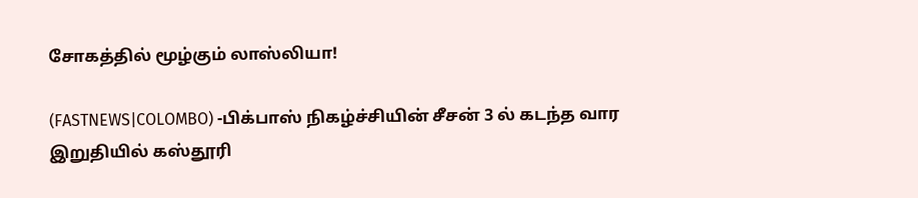சோகத்தில் மூழ்கும் லாஸ்லியா!

(FASTNEWS|COLOMBO) -பிக்பாஸ் நிகழ்ச்சியின் சீசன் 3 ல் கடந்த வார இறுதியில் கஸ்தூரி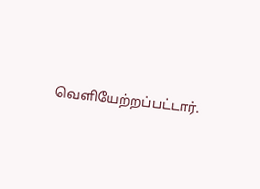வெளியேற்றப்பட்டார்.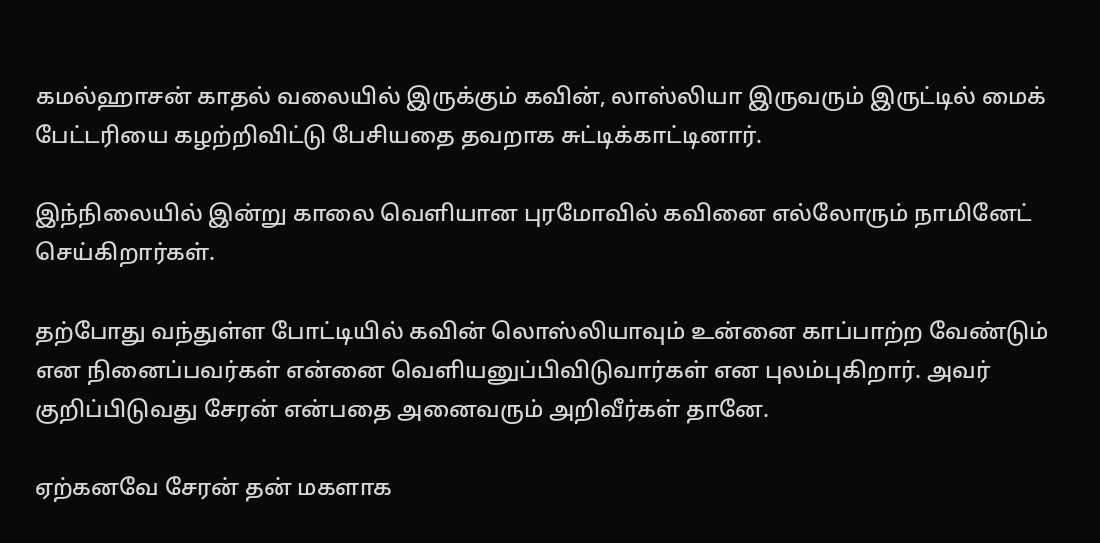கமல்ஹாசன் காதல் வலையில் இருக்கும் கவின், லாஸ்லியா இருவரும் இருட்டில் மைக் பேட்டரியை கழற்றிவிட்டு பேசியதை தவறாக சுட்டிக்காட்டினார்.

இந்நிலையில் இன்று காலை வெளியான புரமோவில் கவினை எல்லோரும் நாமினேட் செய்கிறார்கள்.

தற்போது வந்துள்ள போட்டியில் கவின் லொஸ்லியாவும் உன்னை காப்பாற்ற வேண்டும் என நினைப்பவர்கள் என்னை வெளியனுப்பிவிடுவார்கள் என புலம்புகிறார். அவர் குறிப்பிடுவது சேரன் என்பதை அனைவரும் அறிவீர்கள் தானே.

ஏற்கனவே சேரன் தன் மகளாக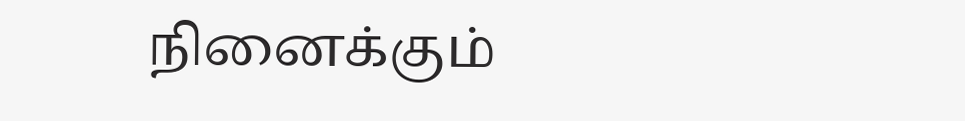நினைக்கும்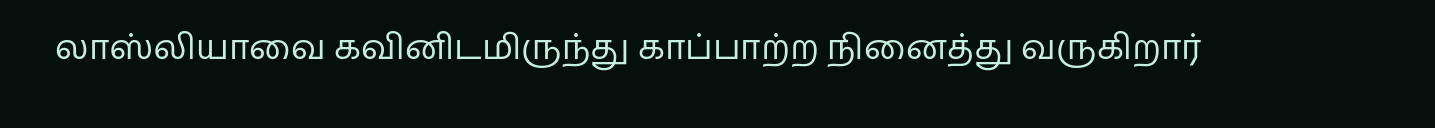லாஸ்லியாவை கவினிடமிருந்து காப்பாற்ற நினைத்து வருகிறார்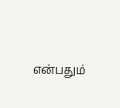என்பதும்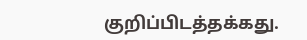குறிப்பிடத்தக்கது.